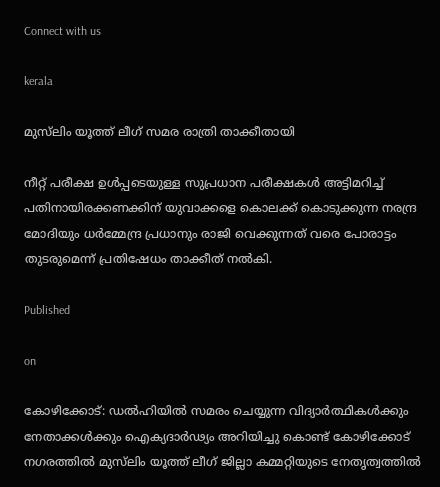Connect with us

kerala

മുസ്‌ലിം യൂത്ത് ലീഗ് സമര രാത്രി താക്കീതായി

നീറ്റ് പരീക്ഷ ഉൾപ്പടെയുള്ള സുപ്രധാന പരീക്ഷകൾ അട്ടിമറിച്ച് പതിനായിരക്കണക്കിന് യുവാക്കളെ കൊലക്ക് കൊടുക്കുന്ന നരന്ദ്ര മോദിയും ധർമ്മേന്ദ്ര പ്രധാനും രാജി വെക്കുന്നത് വരെ പോരാട്ടം തുടരുമെന്ന് പ്രതിഷേധം താക്കീത് നൽകി.

Published

on

കോഴിക്കോട്: ഡൽഹിയിൽ സമരം ചെയ്യുന്ന വിദ്യാർത്ഥികൾക്കും നേതാക്കൾക്കും ഐക്യദാർഢ്യം അറിയിച്ചു കൊണ്ട് കോഴിക്കോട് നഗരത്തിൽ മുസ്‌ലിം യൂത്ത് ലീഗ് ജില്ലാ കമ്മറ്റിയുടെ നേതൃത്വത്തിൽ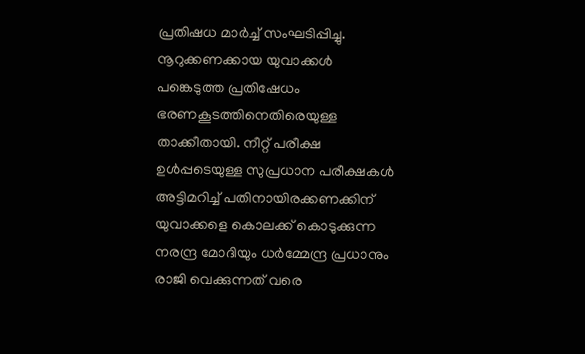പ്രതിഷധ മാർച്ച് സംഘടിപ്പിച്ചു. നൂറുക്കണക്കായ യുവാക്കൾ പങ്കെടുത്ത പ്രതിഷേധം ഭരണകൂടത്തിനെതിരെയുള്ള താക്കീതായി. നീറ്റ് പരീക്ഷ ഉൾപ്പടെയുള്ള സുപ്രധാന പരീക്ഷകൾ അട്ടിമറിച്ച് പതിനായിരക്കണക്കിന് യുവാക്കളെ കൊലക്ക് കൊടുക്കുന്ന നരന്ദ്ര മോദിയും ധർമ്മേന്ദ്ര പ്രധാനും രാജി വെക്കുന്നത് വരെ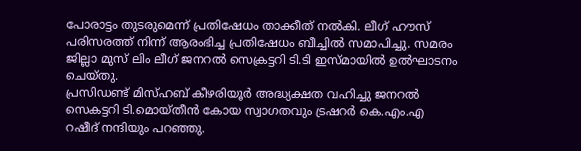പോരാട്ടം തുടരുമെന്ന് പ്രതിഷേധം താക്കീത് നൽകി. ലീഗ് ഹൗസ് പരിസരത്ത് നിന്ന് ആരംഭിച്ച പ്രതിഷേധം ബീച്ചിൽ സമാപിച്ചു. സമരം ജില്ലാ മുസ് ലിം ലീഗ് ജനറൽ സെക്രട്ടറി ടി.ടി ഇസ്മായിൽ ഉൽഘാടനം ചെയ്തു.
പ്രസിഡണ്ട് മിസ്ഹബ് കീഴരിയൂർ അദ്ധ്യക്ഷത വഹിച്ചു ജനറൽ സെകട്ടറി ടി.മൊയ്തീൻ കോയ സ്വാഗതവും ട്രഷറർ കെ.എം.എ റഷീദ് നന്ദിയും പറഞ്ഞു.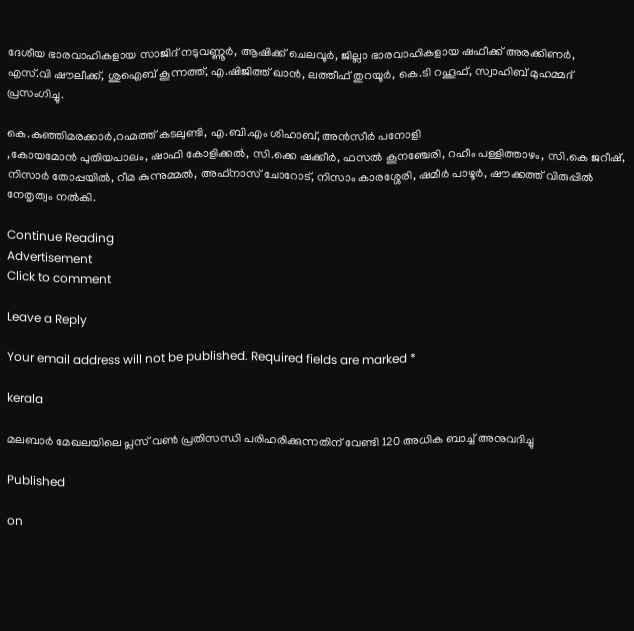ദേശീയ ഭാരവാഹികളായ സാജിദ് നടുവണ്ണൂർ, ആഷിക്ക് ചെലവൂർ, ജില്ലാ ഭാരവാഹികളായ ഷഫീക്ക് അരക്കിണർ,
എസ്.വി ഷൗലീക്ക്, ശുഐബ് കൂന്നത്ത്, എ.ഷിജിത്ത് ഖാൻ, ലത്തീഫ് തുറയൂർ, കെ.ടി റഹൂഫ്, സ്വാഹിബ് മുഹമ്മദ് പ്രസംഗിച്ചു.

കെ.കുഞ്ഞിമരക്കാർ,റഹ്മത്ത് കടലുണ്ടി, എ.ബി.എം ശിഹാബ്, അൻസീർ പനോളി
,കോയമോൻ പുതിയപാലം, ഷാഫി കോളിക്കൽ, സി.ക്കെ ഷക്കീർ, ഫസൽ കൂനഞ്ചേരി, റഹീം പള്ളിത്താഴം, സി.കെ ജറീഷ്, നിസാർ തോപ്പയിൽ, റീമ കുന്നുമ്മൽ, അഫ്നാസ് ചോറോട്, നിസാം കാരശ്ശേരി, ഷമീർ പാഴൂർ, ഷൗക്കത്ത് വിരുപ്പിൽ നേതൃത്വം നൽകി.

Continue Reading
Advertisement
Click to comment

Leave a Reply

Your email address will not be published. Required fields are marked *

kerala

മലബാര്‍ മേഖലയിലെ പ്ലസ് വണ്‍ പ്രതിസന്ധി പരിഹരിക്കുന്നതിന് വേണ്ടി 120 അധിക ബാച്ച് അനുവദിച്ചു

Published

on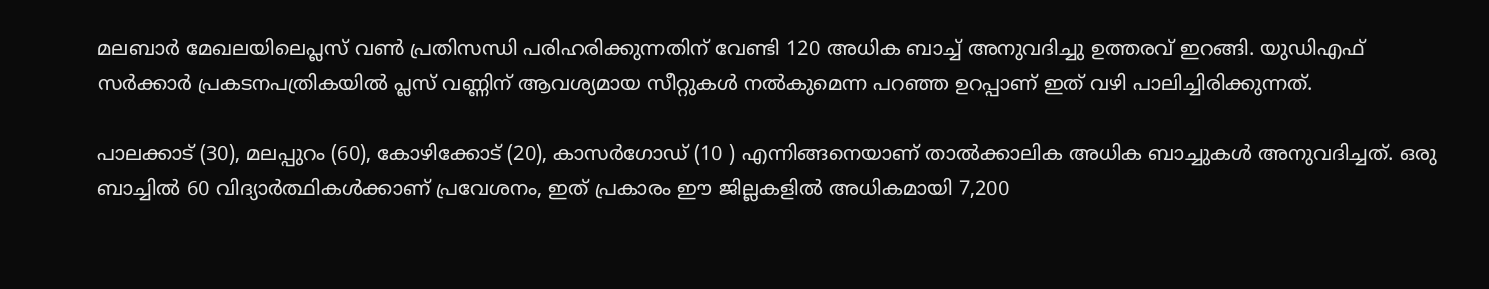മലബാർ മേഖലയിലെപ്ലസ് വൺ പ്രതിസന്ധി പരിഹരിക്കുന്നതിന് വേണ്ടി 120 അധിക ബാച്ച് അനുവദിച്ചു ഉത്തരവ് ഇറങ്ങി. യുഡിഎഫ് സർക്കാർ പ്രകടനപത്രികയിൽ പ്ലസ് വണ്ണിന് ആവശ്യമായ സീറ്റുകൾ നൽകുമെന്ന പറഞ്ഞ ഉറപ്പാണ് ഇത് വഴി പാലിച്ചിരിക്കുന്നത്.

പാലക്കാട് (30), മലപ്പുറം (60), കോഴിക്കോട് (20), കാസർഗോഡ് (10 ) എന്നിങ്ങനെയാണ് താൽക്കാലിക അധിക ബാച്ചുകൾ അനുവദിച്ചത്. ഒരു ബാച്ചിൽ 60 വിദ്യാർത്ഥികൾക്കാണ് പ്രവേശനം, ഇത് പ്രകാരം ഈ ജില്ലകളിൽ അധികമായി 7,200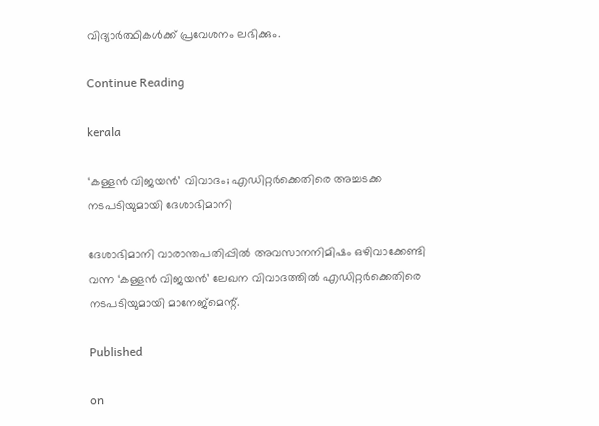വിദ്യാർത്ഥികൾക്ക് പ്രവേശനം ലഭിക്കും.

Continue Reading

kerala

‘കള്ളന്‍ വിജയന്‍’ വിവാദം; എഡിറ്റര്‍ക്കെതിരെ അച്ചടക്ക നടപടിയുമായി ദേശാഭിമാനി

ദേശാഭിമാനി വാരാന്തപതിപ്പില്‍ അവസാനനിമിഷം ഒഴിവാക്കേണ്ടി വന്ന ‘കള്ളന്‍ വിജയന്‍’ ലേഖന വിവാദത്തില്‍ എഡിറ്റര്‍ക്കെതിരെ നടപടിയുമായി മാനേജ്‌മെന്റ്.

Published

on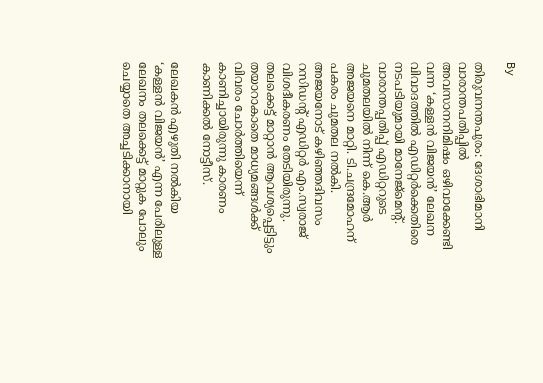By

തിരുവനന്തപുരം: ദേശാഭിമാനി വാരാന്തപതിപ്പില്‍ അവസാനനിമിഷം ഒഴിവാക്കേണ്ടി വന്ന ‘കള്ളന്‍ വിജയന്‍’ ലേഖന വിവാദത്തില്‍ എഡിറ്റര്‍ക്കെതിരെ നടപടിയുമായി മാനേജ്‌മെന്റ്. വാരാന്തപ്പതിപ്പ് എഡിറ്ററുടെ ചുമതലയില്‍ നിന്ന് കെ.ആര്‍ അജയനെ മാറ്റി. ടി.ചന്ദ്രമോഹന് പകരം ചുമതല നല്‍കി. അജയനോട് കഴിഞ്ഞദിവസം റസിഡന്റ് എഡിറ്റര്‍ എം.സ്വരാജ് വിശദീകരണം തേടിയിരുന്നു. തലക്കെട്ട് മാറ്റാന്‍ ആവശ്യപ്പെട്ടിട്ടും തയാറാകാതെ മാധ്യമങ്ങള്‍ക്ക് വിവരം ചോര്‍ത്തിയെന്ന് കാണിച്ചായിരുന്നു കാരണം കാണിക്കല്‍ നോട്ടീസ്.

ലേഖകന്‍ എഴുതി നല്‍കിയ ‘കള്ളന്‍ വിജയന്‍’ എന്ന പേരിലുള്ള ലേഖനം തലക്കെട്ട് മാറ്റുക പോലും ചെയ്യാതെ അച്ചടിക്കാനായി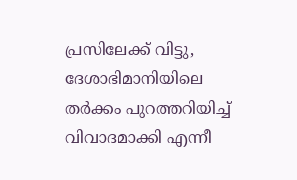പ്രസിലേക്ക് വിട്ടു, ദേശാഭിമാനിയിലെ തര്‍ക്കം പുറത്തറിയിച്ച് വിവാദമാക്കി എന്നീ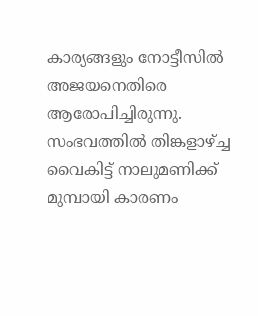കാര്യങ്ങളും നോട്ടീസില്‍ അജയനെതിരെ ആരോപിച്ചിരുന്നു. സംഭവത്തില്‍ തിങ്കളാഴ്ച്ച വൈകിട്ട് നാലുമണിക്ക് മുമ്പായി കാരണം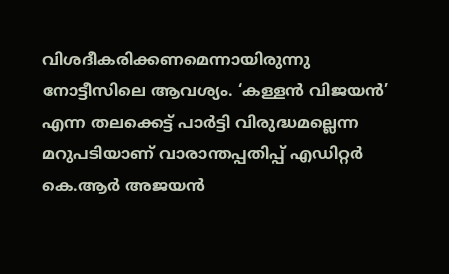വിശദീകരിക്കണമെന്നായിരുന്നു നോട്ടീസിലെ ആവശ്യം. ‘കള്ളന്‍ വിജയന്‍’ എന്ന തലക്കെട്ട് പാര്‍ട്ടി വിരുദ്ധമല്ലെന്ന മറുപടിയാണ് വാരാന്തപ്പതിപ്പ് എഡിറ്റര്‍ കെ.ആര്‍ അജയന്‍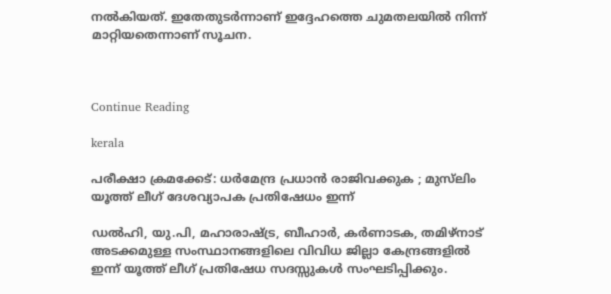നല്‍കിയത്. ഇതേതുടര്‍ന്നാണ് ഇദ്ദേഹത്തെ ചുമതലയില്‍ നിന്ന് മാറ്റിയതെന്നാണ് സൂചന.



Continue Reading

kerala

പരീക്ഷാ ക്രമക്കേട്: ധര്‍മേന്ദ്ര പ്രധാന്‍ രാജിവക്കുക ; മുസ്‌ലിം യൂത്ത് ലീഗ് ദേശവ്യാപക പ്രതിഷേധം ഇന്ന്

ഡല്‍ഹി, യു.പി, മഹാരാഷ്ട്ര, ബീഹാര്‍, കര്‍ണാടക, തമിഴ്‌നാട് അടക്കമുള്ള സംസ്ഥാനങ്ങളിലെ വിവിധ ജില്ലാ കേന്ദ്രങ്ങളില്‍ ഇന്ന് യൂത്ത് ലീഗ് പ്രതിഷേധ സദസ്സുകള്‍ സംഘടിപ്പിക്കും.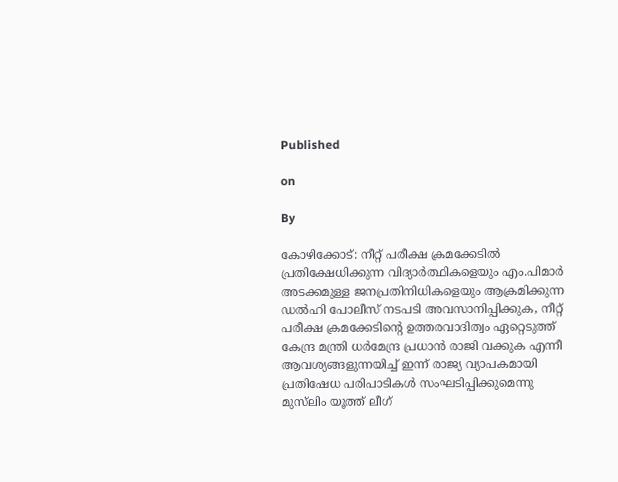Published

on

By

കോഴിക്കോട്: നീറ്റ് പരീക്ഷ ക്രമക്കേടില്‍ പ്രതിക്ഷേധിക്കുന്ന വിദ്യാര്‍ത്ഥികളെയും എം.പിമാര്‍ അടക്കമുള്ള ജനപ്രതിനിധികളെയും ആക്രമിക്കുന്ന ഡല്‍ഹി പോലീസ് നടപടി അവസാനിപ്പിക്കുക, നീറ്റ് പരീക്ഷ ക്രമക്കേടിന്റെ ഉത്തരവാദിത്വം ഏറ്റെടുത്ത് കേന്ദ്ര മന്ത്രി ധര്‍മേന്ദ്ര പ്രധാന്‍ രാജി വക്കുക എന്നീ ആവശ്യങ്ങളുന്നയിച്ച് ഇന്ന് രാജ്യ വ്യാപകമായി പ്രതിഷേധ പരിപാടികള്‍ സംഘടിപ്പിക്കുമെന്നു മുസ്‌ലിം യൂത്ത് ലീഗ്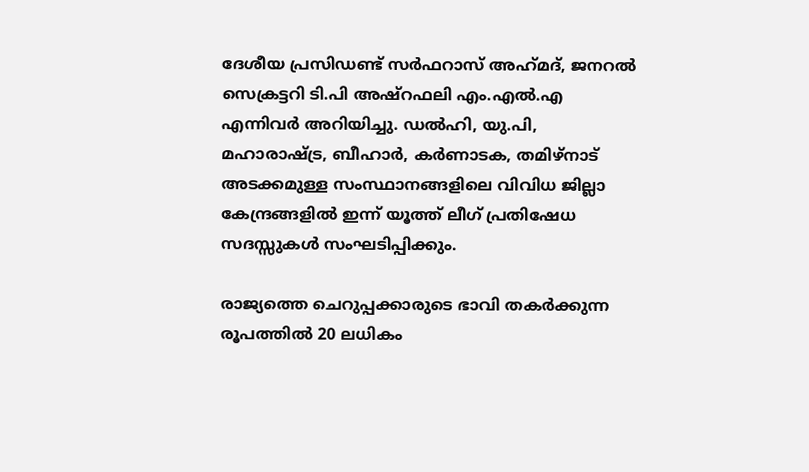ദേശീയ പ്രസിഡണ്ട് സര്‍ഫറാസ് അഹ്‌മദ്, ജനറല്‍ സെക്രട്ടറി ടി.പി അഷ്‌റഫലി എം.എല്‍.എ എന്നിവര്‍ അറിയിച്ചു. ഡല്‍ഹി, യു.പി, മഹാരാഷ്ട്ര, ബീഹാര്‍, കര്‍ണാടക, തമിഴ്‌നാട് അടക്കമുള്ള സംസ്ഥാനങ്ങളിലെ വിവിധ ജില്ലാ കേന്ദ്രങ്ങളില്‍ ഇന്ന് യൂത്ത് ലീഗ് പ്രതിഷേധ സദസ്സുകള്‍ സംഘടിപ്പിക്കും.

രാജ്യത്തെ ചെറുപ്പക്കാരുടെ ഭാവി തകര്‍ക്കുന്ന രൂപത്തില്‍ 20 ലധികം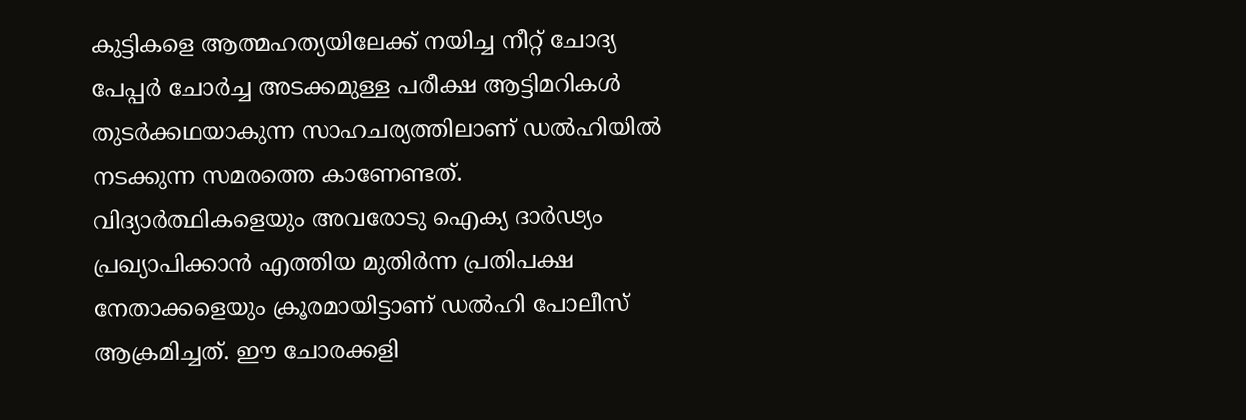കുട്ടികളെ ആത്മഹത്യയിലേക്ക് നയിച്ച നീറ്റ് ചോദ്യ പേപ്പര്‍ ചോര്‍ച്ച അടക്കമുള്ള പരീക്ഷ ആട്ടിമറികള്‍ തുടര്‍ക്കഥയാകുന്ന സാഹചര്യത്തിലാണ് ഡല്‍ഹിയില്‍ നടക്കുന്ന സമരത്തെ കാണേണ്ടത്. വിദ്യാര്‍ത്ഥികളെയും അവരോടു ഐക്യ ദാര്‍ഢ്യം പ്രഖ്യാപിക്കാന്‍ എത്തിയ മുതിര്‍ന്ന പ്രതിപക്ഷ നേതാക്കളെയും ക്രൂരമായിട്ടാണ് ഡല്‍ഹി പോലീസ് ആക്രമിച്ചത്. ഈ ചോരക്കളി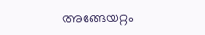അങ്ങേയറ്റം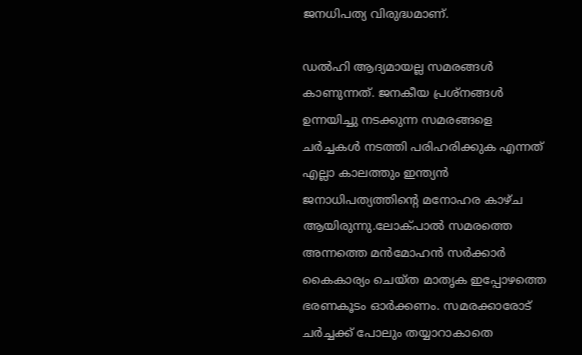ജനധിപത്യ വിരുദ്ധമാണ്.

ഡല്‍ഹി ആദ്യമായല്ല സമരങ്ങള്‍ കാണുന്നത്. ജനകീയ പ്രശ്‌നങ്ങള്‍ ഉന്നയിച്ചു നടക്കുന്ന സമരങ്ങളെ ചര്‍ച്ചകള്‍ നടത്തി പരിഹരിക്കുക എന്നത് എല്ലാ കാലത്തും ഇന്ത്യന്‍ ജനാധിപത്യത്തിന്റെ മനോഹര കാഴ്ച ആയിരുന്നു.ലോക്പാല്‍ സമരത്തെ അന്നത്തെ മന്‍മോഹന്‍ സര്‍ക്കാര്‍ കൈകാര്യം ചെയ്ത മാതൃക ഇപ്പോഴത്തെ ഭരണകൂടം ഓര്‍ക്കണം. സമരക്കാരോട് ചര്‍ച്ചക്ക് പോലും തയ്യാറാകാതെ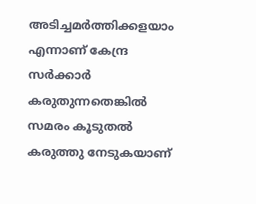അടിച്ചമര്‍ത്തിക്കളയാം എന്നാണ് കേന്ദ്ര സര്‍ക്കാര്‍ കരുതുന്നതെങ്കില്‍ സമരം കൂടുതല്‍ കരുത്തു നേടുകയാണ്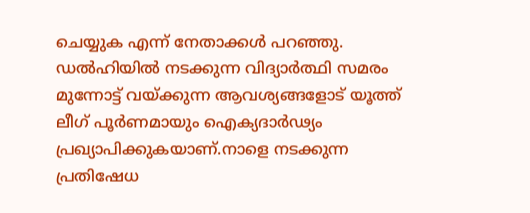ചെയ്യുക എന്ന് നേതാക്കള്‍ പറഞ്ഞു. ഡല്‍ഹിയില്‍ നടക്കുന്ന വിദ്യാര്‍ത്ഥി സമരം മുന്നോട്ട് വയ്ക്കുന്ന ആവശ്യങ്ങളോട് യൂത്ത് ലീഗ് പൂര്‍ണമായും ഐക്യദാര്‍ഢ്യം പ്രഖ്യാപിക്കുകയാണ്.നാളെ നടക്കുന്ന പ്രതിഷേധ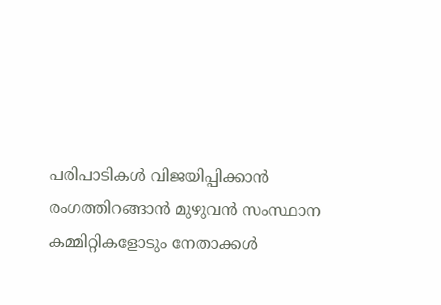പരിപാടികള്‍ വിജയിപ്പിക്കാന്‍ രംഗത്തിറങ്ങാന്‍ മുഴുവന്‍ സംസ്ഥാന കമ്മിറ്റികളോടും നേതാക്കള്‍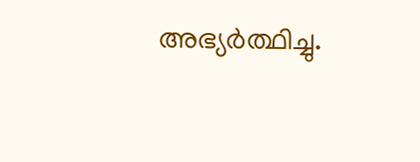അഭ്യര്‍ത്ഥിച്ചു.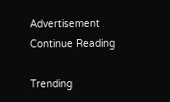Advertisement
Continue Reading

Trending